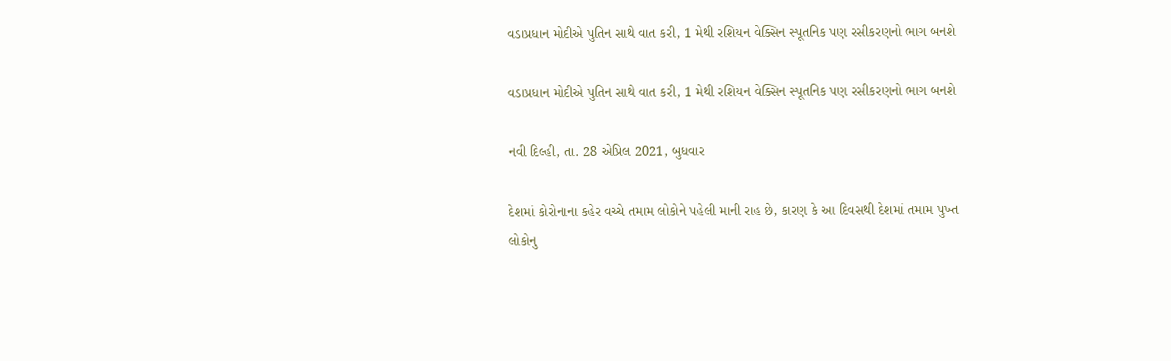વડાપ્રધાન મોદીએ પુતિન સાથે વાત કરી, 1 મેથી રશિયન વેક્સિન સ્પૂતનિક પણ રસીકરણનો ભાગ બનશે

વડાપ્રધાન મોદીએ પુતિન સાથે વાત કરી, 1 મેથી રશિયન વેક્સિન સ્પૂતનિક પણ રસીકરણનો ભાગ બનશે

નવી દિલ્હી, તા. 28 એપ્રિલ 2021, બુધવાર

દેશમાં કોરોનાના કહેર વચ્ચે તમામ લોકોને પહેલી માની રાહ છે, કારણ કે આ દિવસથી દેશમાં તમામ પુખ્ત લોકોનુ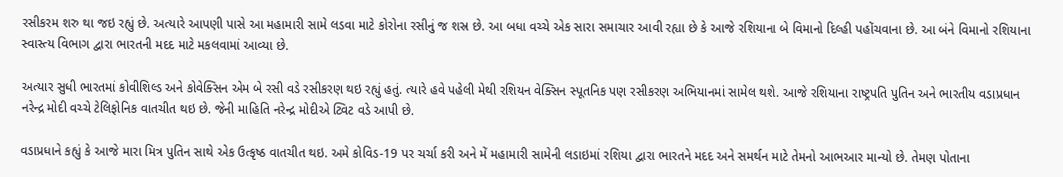રસીકરમ શરુ થા જઇ રહ્યું છે. અત્યારે આપણી પાસે આ મહામારી સામે લડવા માટે કોરોના રસીનું જ શસ્ર છે. આ બધા વચ્ચે એક સારા સમાચાર આવી રહ્યા છે કે આજે રશિયાના બે વિમાનો દિલ્હી પહોંચવાના છે. આ બંને વિમાનો રશિયાના સ્વાસ્ત્ય વિભાગ દ્વારા ભારતની મદદ માટે મકલવામાં આવ્યા છે.

અત્યાર સુધી ભારતમાં કોવીશિલ્ડ અને કોવેક્સિન એમ બે રસી વડે રસીકરણ થઇ રહ્યું હતું. ત્યારે હવે પહેલી મેથી રશિયન વેક્સિન સ્પૂતનિક પણ રસીકરણ અભિયાનમાં સામેલ થશે. આજે રશિયાના રાષ્ટ્રપતિ પુતિન અને ભારતીય વડાપ્રધાન નરેન્દ્ર મોદી વચ્ચે ટેલિફોનિક વાતચીત થઇ છે. જેની માહિતિ નરેન્દ્ર મોદીએ ટ્વિટ વડે આપી છે.

વડાપ્રધાને કહ્યું કે આજે મારા મિત્ર પુતિન સાથે એક ઉત્કૃષ્ઠ વાતચીત થઇ. અમે કોવિડ-19 પર ચર્ચા કરી અને મેં મહામારી સામેની લડાઇમાં રશિયા દ્વારા ભારતને મદદ અને સમર્થન માટે તેમનો આભઆર માન્યો છે. તેમણ પોતાના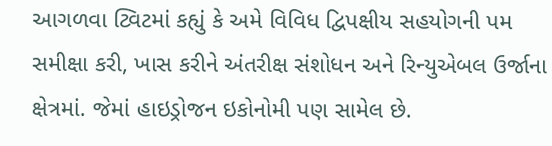આગળવા ટ્વિટમાં કહ્યું કે અમે વિવિધ દ્વિપક્ષીય સહયોગની પમ સમીક્ષા કરી, ખાસ કરીને અંતરીક્ષ સંશોધન અને રિન્યુએબલ ઉર્જાના ક્ષેત્રમાં. જેમાં હાઇડ્રોજન ઇકોનોમી પણ સામેલ છે.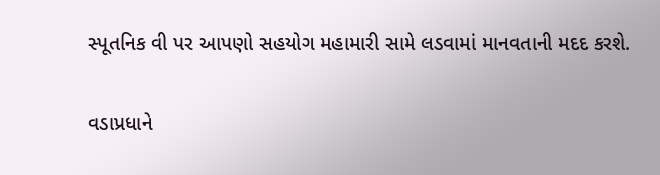સ્પૂતનિક વી પર આપણો સહયોગ મહામારી સામે લડવામાં માનવતાની મદદ કરશે.

વડાપ્રધાને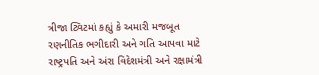ત્રીજા ટ્વિટમાં કહ્યું કે અમારી મજબૂત રણનીતિક ભગીદારી અને ગતિ આપવા માટે રાષ્ટ્રપતિ અને અંરા વિદેશમંત્રી અને રક્ષામંત્રી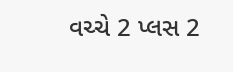વચ્ચે 2 પ્લસ 2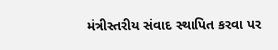મંત્રીસ્તરીય સંવાદ સ્થાપિત કરવા પર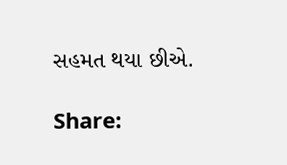સહમત થયા છીએ.

Share: